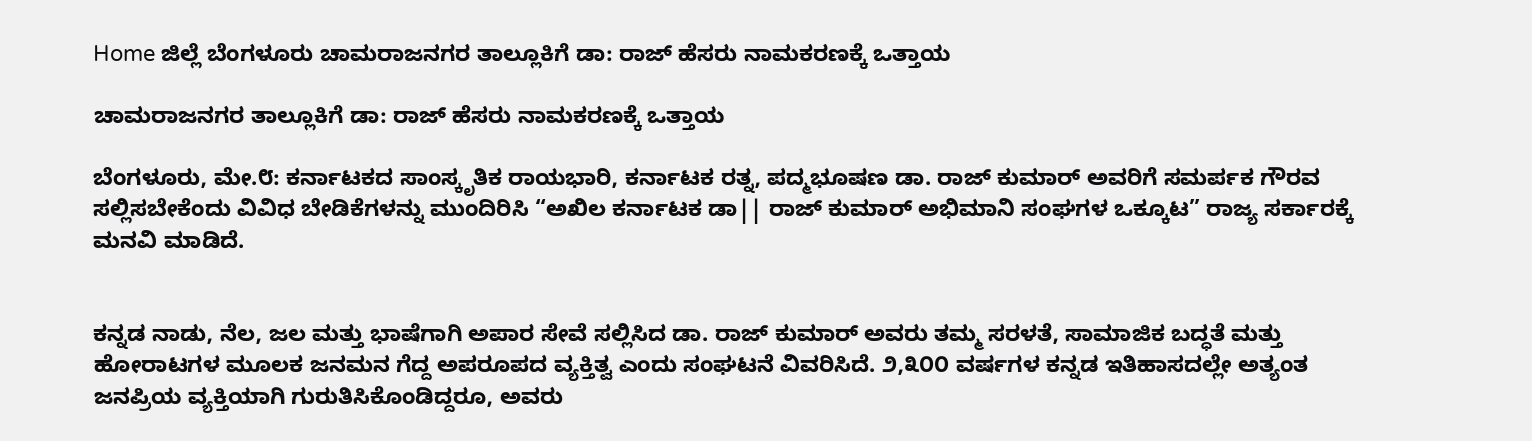Home ಜಿಲ್ಲೆ ಬೆಂಗಳೂರು ಚಾಮರಾಜನಗರ ತಾಲ್ಲೂಕಿಗೆ ಡಾ: ರಾಜ್ ಹೆಸರು ನಾಮಕರಣಕ್ಕೆ ಒತ್ತಾಯ

ಚಾಮರಾಜನಗರ ತಾಲ್ಲೂಕಿಗೆ ಡಾ: ರಾಜ್ ಹೆಸರು ನಾಮಕರಣಕ್ಕೆ ಒತ್ತಾಯ

ಬೆಂಗಳೂರು, ಮೇ.೮: ಕರ್ನಾಟಕದ ಸಾಂಸ್ಕೃತಿಕ ರಾಯಭಾರಿ, ಕರ್ನಾಟಕ ರತ್ನ, ಪದ್ಮಭೂಷಣ ಡಾ. ರಾಜ್ ಕುಮಾರ್ ಅವರಿಗೆ ಸಮರ್ಪಕ ಗೌರವ ಸಲ್ಲಿಸಬೇಕೆಂದು ವಿವಿಧ ಬೇಡಿಕೆಗಳನ್ನು ಮುಂದಿರಿಸಿ “ಅಖಿಲ ಕರ್ನಾಟಕ ಡಾ|| ರಾಜ್ ಕುಮಾರ್ ಅಭಿಮಾನಿ ಸಂಘಗಳ ಒಕ್ಕೂಟ” ರಾಜ್ಯ ಸರ್ಕಾರಕ್ಕೆ ಮನವಿ ಮಾಡಿದೆ.


ಕನ್ನಡ ನಾಡು, ನೆಲ, ಜಲ ಮತ್ತು ಭಾಷೆಗಾಗಿ ಅಪಾರ ಸೇವೆ ಸಲ್ಲಿಸಿದ ಡಾ. ರಾಜ್ ಕುಮಾರ್ ಅವರು ತಮ್ಮ ಸರಳತೆ, ಸಾಮಾಜಿಕ ಬದ್ಧತೆ ಮತ್ತು ಹೋರಾಟಗಳ ಮೂಲಕ ಜನಮನ ಗೆದ್ದ ಅಪರೂಪದ ವ್ಯಕ್ತಿತ್ವ ಎಂದು ಸಂಘಟನೆ ವಿವರಿಸಿದೆ. ೨,೩೦೦ ವರ್ಷಗಳ ಕನ್ನಡ ಇತಿಹಾಸದಲ್ಲೇ ಅತ್ಯಂತ ಜನಪ್ರಿಯ ವ್ಯಕ್ತಿಯಾಗಿ ಗುರುತಿಸಿಕೊಂಡಿದ್ದರೂ, ಅವರು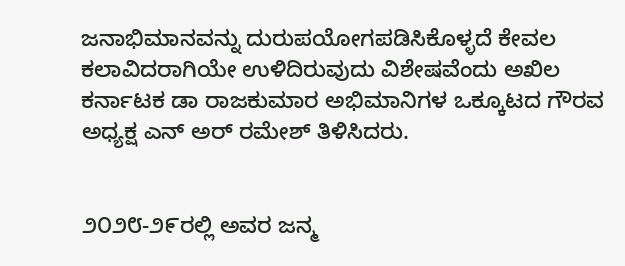ಜನಾಭಿಮಾನವನ್ನು ದುರುಪಯೋಗಪಡಿಸಿಕೊಳ್ಳದೆ ಕೇವಲ ಕಲಾವಿದರಾಗಿಯೇ ಉಳಿದಿರುವುದು ವಿಶೇಷವೆಂದು ಅಖಿಲ ಕರ್ನಾಟಕ ಡಾ ರಾಜಕುಮಾರ ಅಭಿಮಾನಿಗಳ ಒಕ್ಕೂಟದ ಗೌರವ ಅಧ್ಯಕ್ಷ ಎನ್ ಅರ್ ರಮೇಶ್ ತಿಳಿಸಿದರು.


೨೦೨೮-೨೯ರಲ್ಲಿ ಅವರ ಜನ್ಮ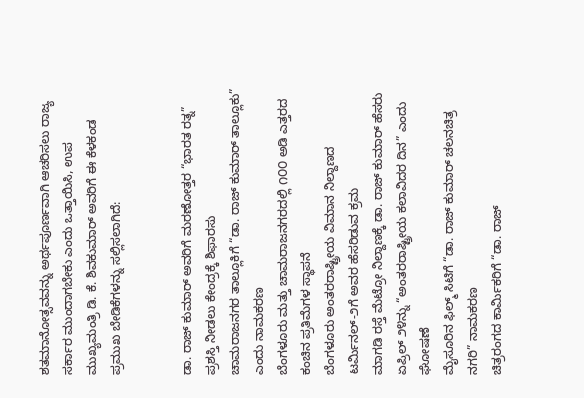ಶತಮಾನೋತ್ಸವವನ್ನು ಅರ್ಥಪೂರ್ಣವಾಗಿ ಆಚರಿಸಲು ರಾಜ್ಯ ಸರ್ಕಾರ ಮುಂದಾಗಬೇಕು ಎಂದು ಒತ್ತಾಯಿಸಿ, ಉಪ ಮುಖ್ಯಮಂತ್ರಿ ಡಿ. ಕೆ. ಶಿವಕುಮಾರ್ ಅವರಿಗೆ ಈ ಕೆಳಕಂಡ ಪ್ರಮುಖ ಬೇಡಿಕೆಗಳನ್ನು ಸಲ್ಲಿಸಲಾಗಿದೆ:


ಡಾ. ರಾಜ್ ಕುಮಾರ್ ಅವರಿಗೆ ಮರಣೋತ್ತರ “ಭಾರತ ರತ್ನ” ಪ್ರಶಸ್ತಿ ನೀಡಲು ಕೇಂದ್ರಕ್ಕೆ ಶಿಫಾರಸು
ಚಾಮರಾಜನಗರ ತಾಲ್ಲೂಕಿಗೆ “ಡಾ. ರಾಜ್ ಕುಮಾರ್ ತಾಲ್ಲೂಕು” ಎಂದು ನಾಮಕರಣ
ಬೆಂಗಳೂರು ಮತ್ತು ಚಾಮರಾಜನಗರದಲ್ಲಿ ೧೦೦ ಅಡಿ ಎತ್ತರದ ಕಂಚಿನ ಪ್ರತಿಮೆಗಳ ಸ್ಥಾಪನೆ
ಬೆಂಗಳೂರು ಅಂತರರಾಷ್ಟ್ರೀಯ ವಿಮಾನ ನಿಲ್ದಾಣದ ಟರ್ಮಿನಲ್-೨ಗೆ ಅವರ ಹೆಸರಿಡುವ ಕ್ರಮ
ಮಾಗಡಿ ರಸ್ತೆ ಮೆಟ್ರೋ ನಿಲ್ದಾಣಕ್ಕೆ ಡಾ. ರಾಜ್ ಕುಮಾರ್ ಹೆಸರು
ಏಪ್ರಿಲ್ ೨೪ನ್ನು “ಅಂತರರಾಷ್ಟ್ರೀಯ ಕಲಾವಿದರ ದಿನ” ಎಂದು ಘೋಷಣೆ
ಮೈಸೂರಿನ ಫಿಲ್ಮ್ ಸಿಟಿಗೆ “ಡಾ. ರಾಜ್ ಕುಮಾರ್ ಚಲನಚಿತ್ರ ನಗರಿ” ನಾಮಕರಣ
ಚಿತ್ರರಂಗದ ಕಾರ್ಮಿಕರಿಗೆ “ಡಾ. ರಾಜ್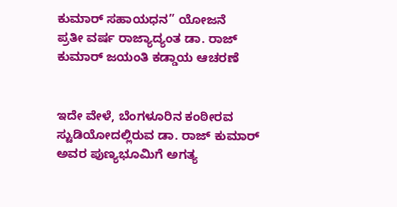ಕುಮಾರ್ ಸಹಾಯಧನ” ಯೋಜನೆ
ಪ್ರತೀ ವರ್ಷ ರಾಜ್ಯಾದ್ಯಂತ ಡಾ. ರಾಜ್ ಕುಮಾರ್ ಜಯಂತಿ ಕಡ್ಡಾಯ ಆಚರಣೆ


ಇದೇ ವೇಳೆ, ಬೆಂಗಳೂರಿನ ಕಂಠೀರವ ಸ್ಟುಡಿಯೋದಲ್ಲಿರುವ ಡಾ. ರಾಜ್ ಕುಮಾರ್ ಅವರ ಪುಣ್ಯಭೂಮಿಗೆ ಅಗತ್ಯ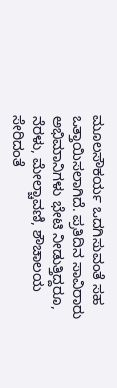ಮೂಲಸೌಕರ್ಯ ಒದಗಿಸುವಂತೆ ಸಹ ಒತ್ತಾಯಿಸಲಾಗಿದೆ. ಪ್ರತಿದಿನ ಸಾವಿರಾರು ಅಭಿಮಾನಿಗಳು ಭೇಟಿ ನೀಡುತ್ತಿದ್ದರೂ, ನೆರಳು, ಮೇಲ್ಚಾವಣಿ, ಶೌಚಾಲಯ ಸೇರಿದಂತೆ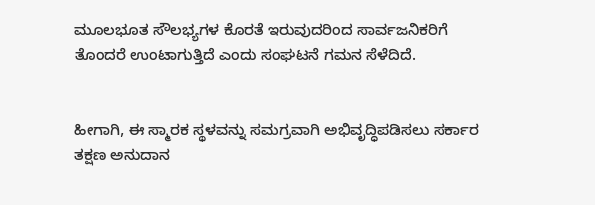ಮೂಲಭೂತ ಸೌಲಭ್ಯಗಳ ಕೊರತೆ ಇರುವುದರಿಂದ ಸಾರ್ವಜನಿಕರಿಗೆ ತೊಂದರೆ ಉಂಟಾಗುತ್ತಿದೆ ಎಂದು ಸಂಘಟನೆ ಗಮನ ಸೆಳೆದಿದೆ.


ಹೀಗಾಗಿ, ಈ ಸ್ಮಾರಕ ಸ್ಥಳವನ್ನು ಸಮಗ್ರವಾಗಿ ಅಭಿವೃದ್ಧಿಪಡಿಸಲು ಸರ್ಕಾರ ತಕ್ಷಣ ಅನುದಾನ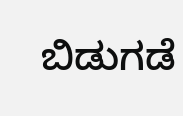ಬಿಡುಗಡೆ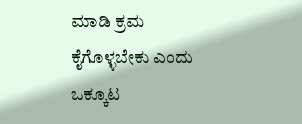ಮಾಡಿ ಕ್ರಮ ಕೈಗೊಳ್ಳಬೇಕು ಎಂದು ಒಕ್ಕೂಟ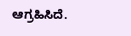ಆಗ್ರಹಿಸಿದೆ.